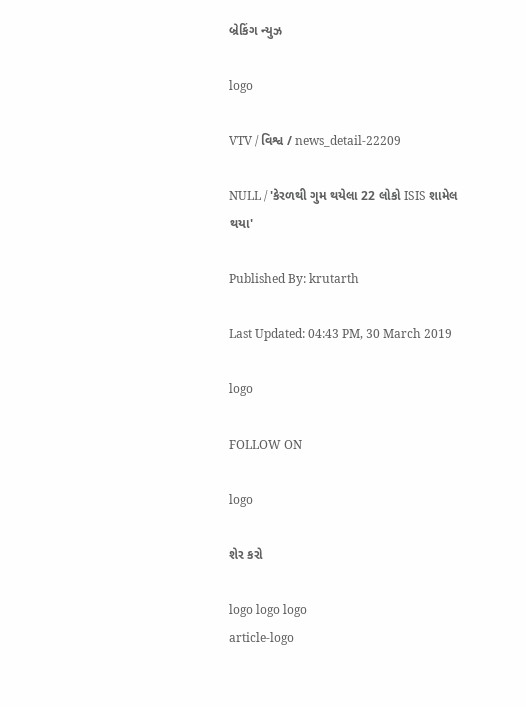બ્રેકિંગ ન્યુઝ

logo

VTV / વિશ્વ / news_detail-22209

NULL / 'કેરળથી ગુમ થયેલા 22 લોકો ISIS શામેલ થયા'

Published By: krutarth

Last Updated: 04:43 PM, 30 March 2019

logo

FOLLOW ON

logo

શેર કરો

logo logo logo
article-logo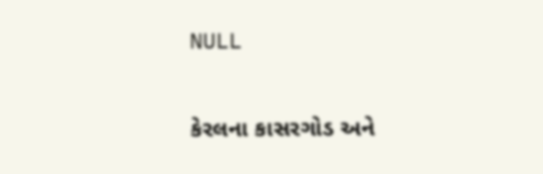NULL

કેરલના કાસરગોડ અને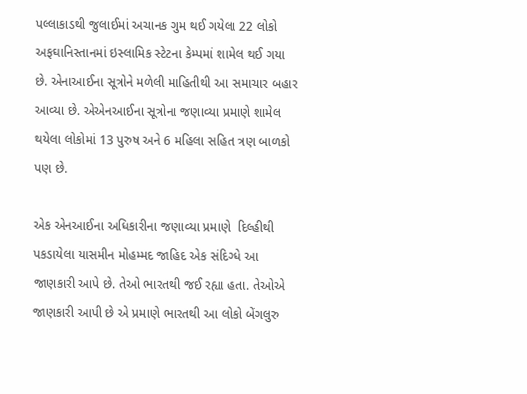પલ્લાકાડથી જુલાઈમાં અચાનક ગુમ થઈ ગયેલા 22 લોકો અફઘાનિસ્તાનમાં ઇસ્લામિક સ્ટેટના કેમ્પમાં શામેલ થઈ ગયા છે. એનાઆઈના સૂત્રોને મળેલી માહિતીથી આ સમાચાર બહાર આવ્યા છે. એએનઆઈના સૂત્રોના જણાવ્યા પ્રમાણે શામેલ થયેલા લોકોમાં 13 પુરુષ અને 6 મહિલા સહિત ત્રણ બાળકો પણ છે.

એક એનઆઈના અધિકારીના જણાવ્યા પ્રમાણે  દિલ્હીથી પકડાયેલા યાસમીન મોહમ્મદ જાહિદ એક સંદિગ્ધે આ જાણકારી આપે છે. તેઓ ભારતથી જઈ રહ્યા હતા. તેઓએ જાણકારી આપી છે એ પ્રમાણે ભારતથી આ લોકો બેંગલુરુ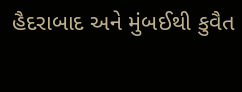હૈદરાબાદ અને મુંબઈથી કુવૈત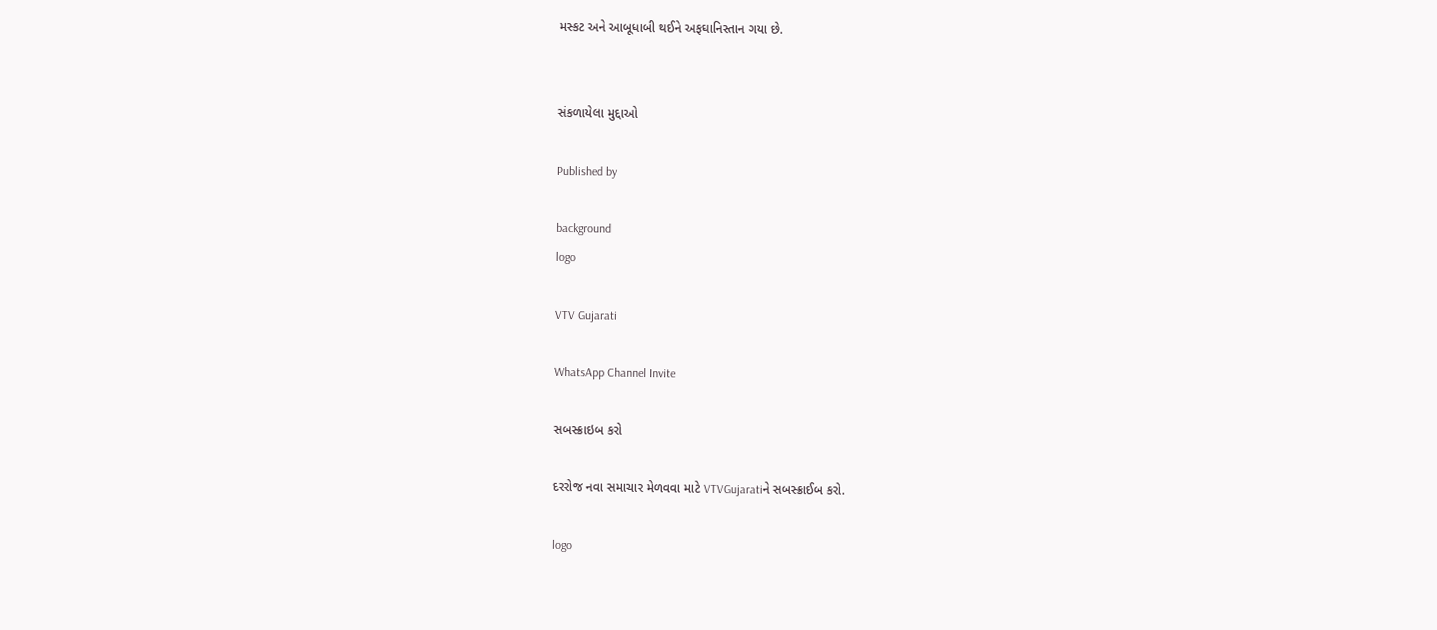મસ્કટ અને આબૂધાબી થઈને અફઘાનિસ્તાન ગયા છે.


સંકળાયેલા મુદ્દાઓ

Published by

background
logo

VTV Gujarati

WhatsApp Channel Invite

સબસ્ક્રાઇબ કરો

દરરોજ નવા સમાચાર મેળવવા માટે VTVGujaratiને સબસ્ક્રાઈબ કરો.

logo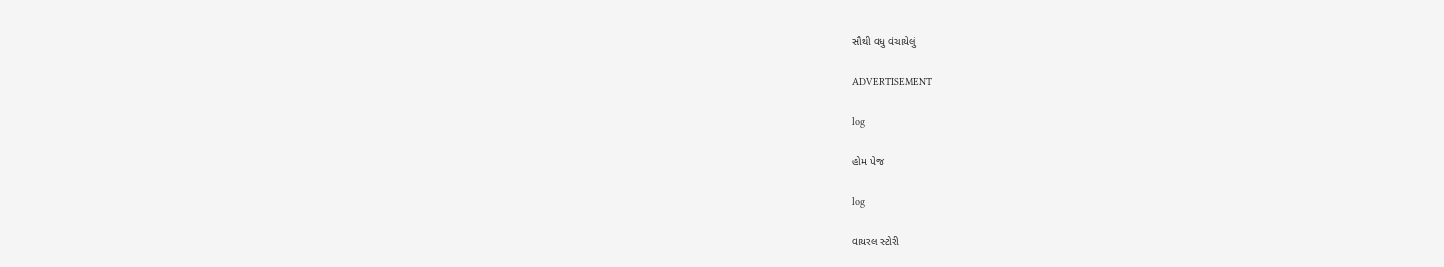સૌથી વધુ વંચાયેલું

ADVERTISEMENT

log

હોમ પેજ

log

વાયરલ સ્ટોરી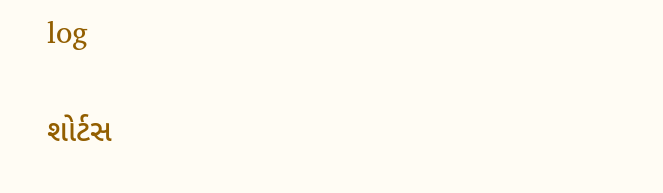log

શોર્ટસ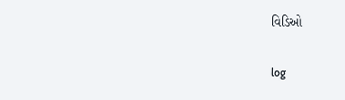વિડિઓ

log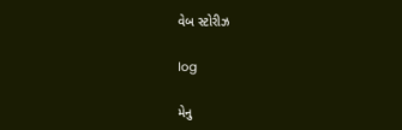વેબ સ્ટોરીઝ

log

મેનુ